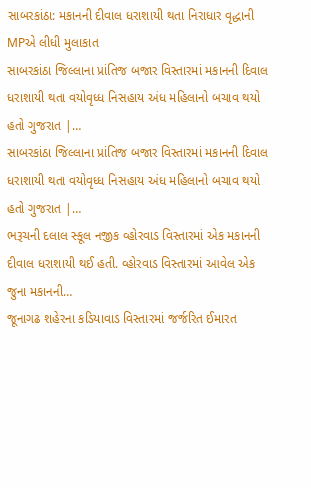સાબરકાંઠા: મકાનની દીવાલ ધરાશાયી થતા નિરાધાર વૃદ્ધાની MPએ લીધી મુલાકાત
સાબરકાંઠા જિલ્લાના પ્રાંતિજ બજાર વિસ્તારમાં મકાનની દિવાલ ધરાશાયી થતા વયોવૃધ્ધ નિસહાય અંધ મહિલાનો બચાવ થયો હતો ગુજરાત |…
સાબરકાંઠા જિલ્લાના પ્રાંતિજ બજાર વિસ્તારમાં મકાનની દિવાલ ધરાશાયી થતા વયોવૃધ્ધ નિસહાય અંધ મહિલાનો બચાવ થયો હતો ગુજરાત |…
ભરૂચની દલાલ સ્કૂલ નજીક વ્હોરવાડ વિસ્તારમાં એક મકાનની દીવાલ ધરાશાયી થઈ હતી. વ્હોરવાડ વિસ્તારમાં આવેલ એક જુના મકાનની…
જૂનાગઢ શહેરના કડિયાવાડ વિસ્તારમાં જર્જરિત ઈમારત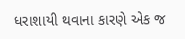ધરાશાયી થવાના કારણે એક જ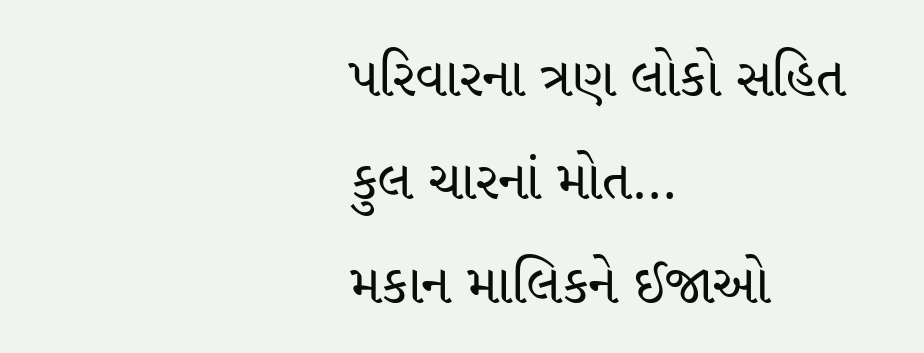પરિવારના ત્રણ લોકો સહિત કુલ ચારનાં મોત…
મકાન માલિકને ઈજાઓ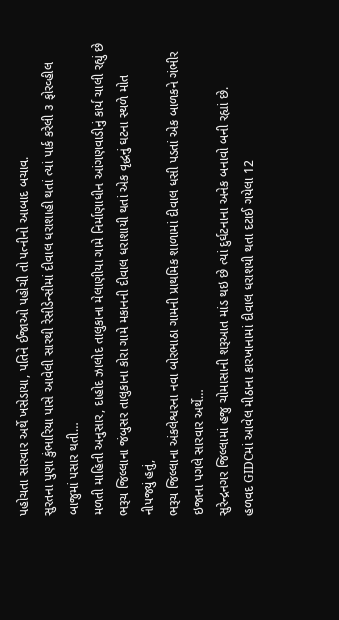પહોચતા સારવાર અર્થે ખસેડાયા, પતિને ઈજાઓ પહોચી તો પત્નીનો આબાદ બચાવ.
સુરતના પુણા કુંભારિયા પાસે આવેલી સારથી રેસીડેન્સીમાં દીવાલ ધરાશાહી થતાં ત્યાં પાર્ક કરેલી ૩ ફોરવ્હીલ બાજુમાં પસાર થતી…
મળતી માહિતી અનુસાર, દાહોદ ઝાલોદ તાલુકાના મેલાણીયા ગામે નિર્માણાધીન આંગણવાડીનું કાર્ય ચાલી રહ્યું છે
ભરૂચ જિલ્લાના જંબુસર તાલુકાના કોરા ગામે મકાનની દીવાલ ધરાશાયી થતાં એક વૃદ્ધનું ઘટના સ્થળે મોત નીપજ્યું હતું,
ભરૂચ જિલ્લાના અંકલેશ્વરના નવા બોરભાઠા ગામની પ્રાથમિક શાળામાં દીવાલ ધસી પડતાં એક બાળકને ગંભીર ઇજાના પગલે સારવાર અર્થે…
સુરેન્દ્રનગર જિલ્લામાં હજુ ચોમાસાની શરૂઆત માંડ થઇ છે ત્યાં દુર્ઘટનાના અનેક બનાવો બની રહ્યાં છે.
હળવદ GIDCમાં આવેલ મીઠાના કારખાનામાં દીવાલ ધરાશયી થતા દટાઈ ગયેલા 12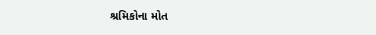શ્રમિકોના મોત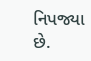નિપજ્યા છે.